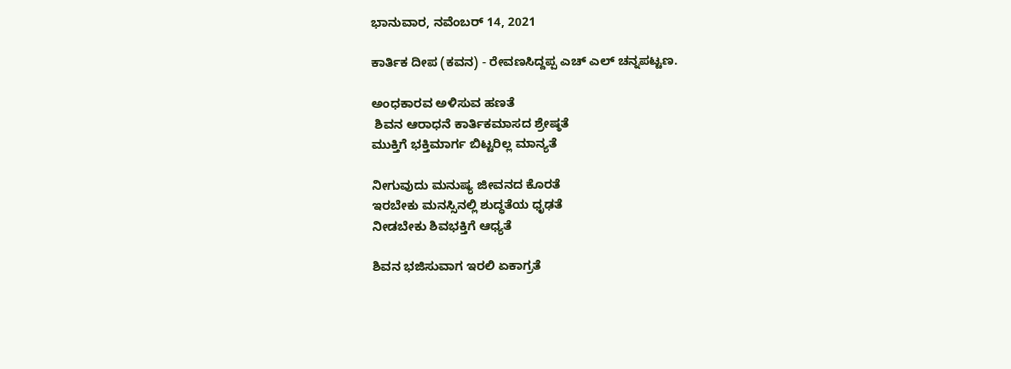ಭಾನುವಾರ, ನವೆಂಬರ್ 14, 2021

ಕಾರ್ತಿಕ ದೀಪ (ಕವನ) - ರೇವಣಸಿದ್ದಪ್ಪ ಎಚ್ ಎಲ್ ಚನ್ನಪಟ್ಟಣ.

ಅಂಧಕಾರವ ಅಳಿಸುವ ಹಣತೆ
 ಶಿವನ ಆರಾಧನೆ ಕಾರ್ತಿಕಮಾಸದ ಶ್ರೇಷ್ಠತೆ
ಮುಕ್ತಿಗೆ ಭಕ್ತಿಮಾರ್ಗ ಬಿಟ್ಟರಿಲ್ಲ ಮಾನ್ಯತೆ

ನೀಗುವುದು ಮನುಷ್ಯ ಜೀವನದ ಕೊರತೆ
ಇರಬೇಕು ಮನಸ್ಸಿನಲ್ಲಿ ಶುದ್ಧತೆಯ ಧೃಢತೆ
ನೀಡಬೇಕು ಶಿವಭಕ್ತಿಗೆ ಆಧ್ಯತೆ

ಶಿವನ ಭಜಿಸುವಾಗ ಇರಲಿ ಏಕಾಗ್ರತೆ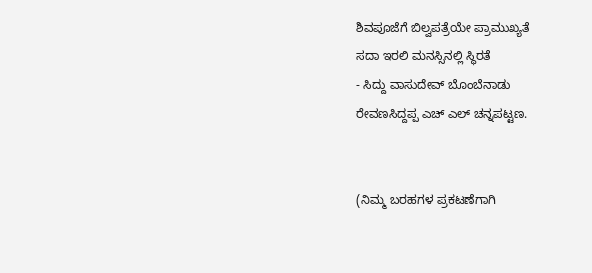ಶಿವಪೂಜೆಗೆ ಬಿಲ್ವಪತ್ರೆಯೇ ಪ್ರಾಮುಖ್ಯತೆ
ಸದಾ ಇರಲಿ ಮನಸ್ಸಿನಲ್ಲಿ ಸ್ಥಿರತೆ
- ಸಿದ್ದು ವಾಸುದೇವ್ ಬೊಂಬೆನಾಡು
ರೇವಣಸಿದ್ದಪ್ಪ ಎಚ್ ಎಲ್ ಚನ್ನಪಟ್ಟಣ.


(ನಿಮ್ಮ ಬರಹಗಳ ಪ್ರಕಟಣೆಗಾಗಿ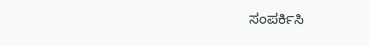ಸಂಪರ್ಕಿಸಿ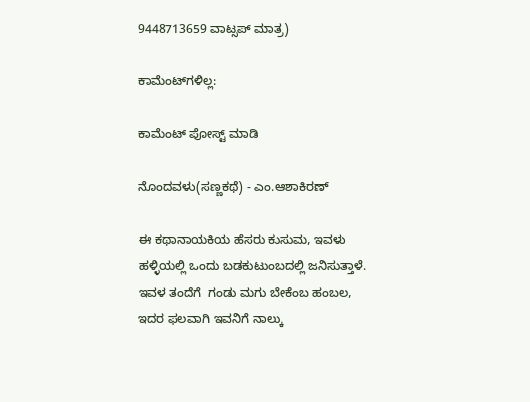9448713659 ವಾಟ್ಸಪ್ ಮಾತ್ರ)

ಕಾಮೆಂಟ್‌ಗಳಿಲ್ಲ:

ಕಾಮೆಂಟ್‌‌ ಪೋಸ್ಟ್‌ ಮಾಡಿ

ನೊಂದವಳು(ಸಣ್ಣಕಥೆ) - ಎಂ.ಆಶಾಕಿರಣ್

ಈ ಕಥಾನಾಯಕಿಯ ಹೆಸರು ಕುಸುಮ, ಇವಳು ಹಳ್ಳಿಯಲ್ಲಿ ಒಂದು ಬಡಕುಟುಂಬದಲ್ಲಿ ಜನಿಸುತ್ತಾಳೆ. ಇವಳ ತಂದೆಗೆ  ಗಂಡು ಮಗು ಬೇಕೆಂಬ ಹಂಬಲ, ಇದರ ಫಲವಾಗಿ ಇವನಿಗೆ ನಾಲ್ಕು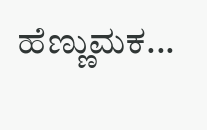ಹೆಣ್ಣುಮಕ...